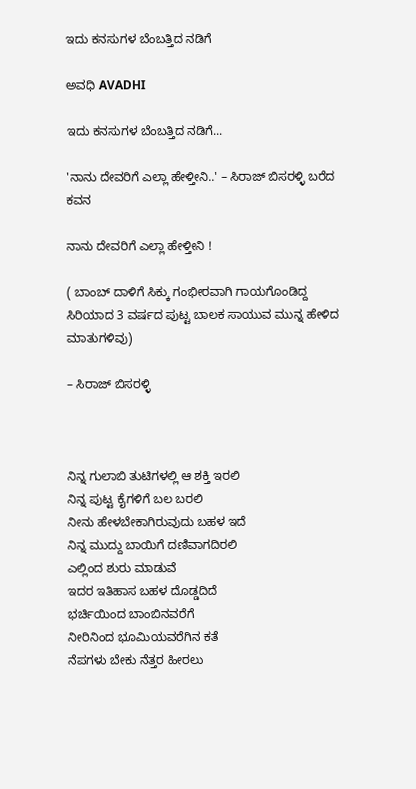ಇದು ಕನಸುಗಳ ಬೆಂಬತ್ತಿದ ನಡಿಗೆ‍

ಅವಧಿ AVADHI

ಇದು ಕನಸುಗಳ ಬೆಂಬತ್ತಿದ ನಡಿಗೆ...

'ನಾನು ದೇವರಿಗೆ ಎಲ್ಲಾ ಹೇಳ್ತೀನಿ..' – ಸಿರಾಜ್ ಬಿಸರಳ್ಳಿ ಬರೆದ ಕವನ

ನಾನು ದೇವರಿಗೆ ಎಲ್ಲಾ ಹೇಳ್ತೀನಿ !

( ಬಾಂಬ್ ದಾಳಿಗೆ ಸಿಕ್ಕು ಗಂಭೀರವಾಗಿ ಗಾಯಗೊಂಡಿದ್ದ ಸಿರಿಯಾದ 3 ವರ್ಷದ ಪುಟ್ಟ ಬಾಲಕ ಸಾಯುವ ಮುನ್ನ ಹೇಳಿದ ಮಾತುಗಳಿವು)

– ಸಿರಾಜ್ ಬಿಸರಳ್ಳಿ



ನಿನ್ನ ಗುಲಾಬಿ ತುಟಿಗಳಲ್ಲಿ ಆ ಶಕ್ತಿ ಇರಲಿ
ನಿನ್ನ ಪುಟ್ಟ ಕೈಗಳಿಗೆ ಬಲ ಬರಲಿ
ನೀನು ಹೇಳಬೇಕಾಗಿರುವುದು ಬಹಳ ಇದೆ
ನಿನ್ನ ಮುದ್ದು ಬಾಯಿಗೆ ದಣಿವಾಗದಿರಲಿ
ಎಲ್ಲಿಂದ ಶುರು ಮಾಡುವೆ
ಇದರ ಇತಿಹಾಸ ಬಹಳ ದೊಡ್ಡದಿದೆ
ಭರ್ಚಿಯಿಂದ ಬಾಂಬಿನವರೆಗೆ
ನೀರಿನಿಂದ ಭೂಮಿಯವರೆಗಿನ ಕತೆ
ನೆಪಗಳು ಬೇಕು ನೆತ್ತರ ಹೀರಲು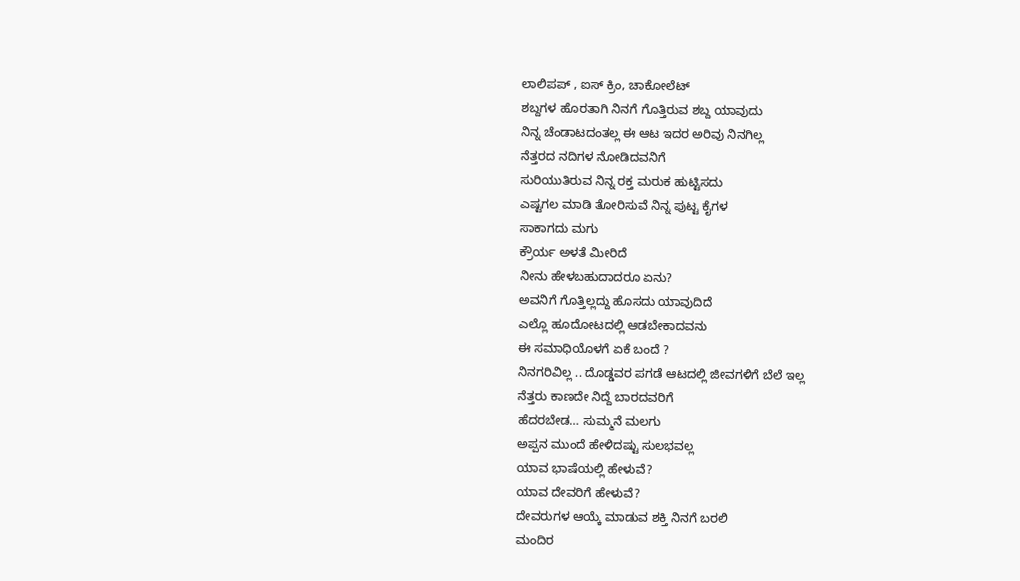ಲಾಲಿಪಪ್ , ಐಸ್ ಕ್ರಿಂ, ಚಾಕೋಲೆಟ್
ಶಬ್ದಗಳ ಹೊರತಾಗಿ ನಿನಗೆ ಗೊತ್ತಿರುವ ಶಬ್ದ ಯಾವುದು
ನಿನ್ನ ಚೆಂಡಾಟದಂತಲ್ಲ ಈ ಆಟ ಇದರ ಅರಿವು ನಿನಗಿಲ್ಲ
ನೆತ್ತರದ ನದಿಗಳ ನೋಡಿದವನಿಗೆ
ಸುರಿಯುತಿರುವ ನಿನ್ನ ರಕ್ತ ಮರುಕ ಹುಟ್ಟಿಸದು
ಎಷ್ಟಗಲ ಮಾಡಿ ತೋರಿಸುವೆ ನಿನ್ನ ಪುಟ್ಟ ಕೈಗಳ
ಸಾಕಾಗದು ಮಗು
ಕ್ರೌರ್ಯ ಅಳತೆ ಮೀರಿದೆ
ನೀನು ಹೇಳಬಹುದಾದರೂ ಏನು?
ಅವನಿಗೆ ಗೊತ್ತಿಲ್ಲದ್ದು ಹೊಸದು ಯಾವುದಿದೆ
ಎಲ್ಲೊ ಹೂದೋಟದಲ್ಲಿ ಆಡಬೇಕಾದವನು
ಈ ಸಮಾಧಿಯೊಳಗೆ ಏಕೆ ಬಂದೆ ?
ನಿನಗರಿವಿಲ್ಲ .. ದೊಡ್ಡವರ ಪಗಡೆ ಆಟದಲ್ಲಿ ಜೀವಗಳಿಗೆ ಬೆಲೆ ಇಲ್ಲ
ನೆತ್ತರು ಕಾಣದೇ ನಿದ್ದೆ ಬಾರದವರಿಗೆ
ಹೆದರಬೇಡ… ಸುಮ್ಮನೆ ಮಲಗು
ಅಪ್ಪನ ಮುಂದೆ ಹೇಳಿದಷ್ಟು ಸುಲಭವಲ್ಲ
ಯಾವ ಭಾಷೆಯಲ್ಲಿ ಹೇಳುವೆ?
ಯಾವ ದೇವರಿಗೆ ಹೇಳುವೆ?
ದೇವರುಗಳ ಆಯ್ಕೆ ಮಾಡುವ ಶಕ್ತಿ ನಿನಗೆ ಬರಲಿ
ಮಂದಿರ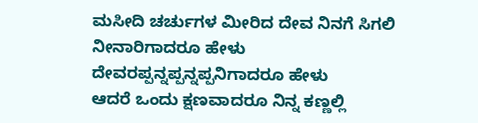ಮಸೀದಿ ಚರ್ಚುಗಳ ಮೀರಿದ ದೇವ ನಿನಗೆ ಸಿಗಲಿ
ನೀನಾರಿಗಾದರೂ ಹೇಳು
ದೇವರಪ್ಪನ್ನಪ್ಪನ್ನಪ್ಪನಿಗಾದರೂ ಹೇಳು
ಆದರೆ ಒಂದು ಕ್ಷಣವಾದರೂ ನಿನ್ನ ಕಣ್ಣಲ್ಲಿ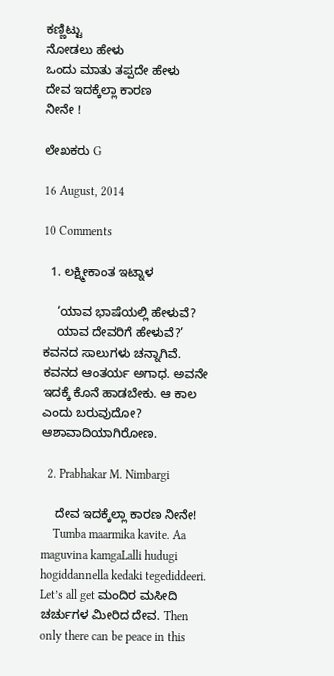ಕಣ್ಣಿಟ್ಟು
ನೋಡಲು ಹೇಳು
ಒಂದು ಮಾತು ತಪ್ಪದೇ ಹೇಳು
ದೇವ ಇದಕ್ಕೆಲ್ಲಾ ಕಾರಣ
ನೀನೇ !

ಲೇಖಕರು G

16 August, 2014

10 Comments

  1. ಲಕ್ಷ್ಮೀಕಾಂತ ಇಟ್ನಾಳ

    ‘ಯಾವ ಭಾಷೆಯಲ್ಲಿ ಹೇಳುವೆ?
    ಯಾವ ದೇವರಿಗೆ ಹೇಳುವೆ?’ ಕವನದ ಸಾಲುಗಳು ಚನ್ನಾಗಿವೆ. ಕವನದ ಆಂತರ್ಯ ಅಗಾಧ. ಅವನೇ ಇದಕ್ಕೆ ಕೊನೆ ಹಾಡಬೇಕು. ಆ ಕಾಲ ಎಂದು ಬರುವುದೋ? ಆಶಾವಾದಿಯಾಗಿರೋಣ.

  2. Prabhakar M. Nimbargi

    ದೇವ ಇದಕ್ಕೆಲ್ಲಾ ಕಾರಣ ನೀನೇ!
    Tumba maarmika kavite. Aa maguvina kamgaLalli hudugi hogiddannella kedaki tegediddeeri. Let’s all get ಮಂದಿರ ಮಸೀದಿ ಚರ್ಚುಗಳ ಮೀರಿದ ದೇವ. Then only there can be peace in this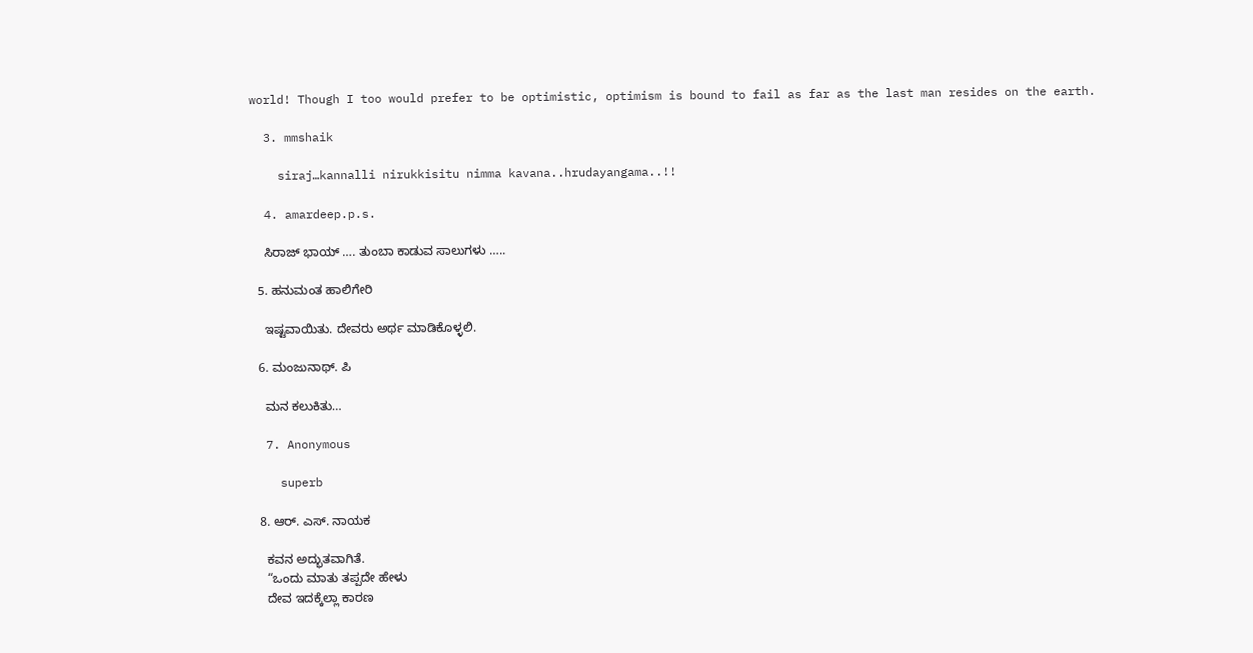world! Though I too would prefer to be optimistic, optimism is bound to fail as far as the last man resides on the earth.

  3. mmshaik

    siraj…kannalli nirukkisitu nimma kavana..hrudayangama..!!

  4. amardeep.p.s.

    ಸಿರಾಜ್ ಭಾಯ್ …. ತುಂಬಾ ಕಾಡುವ ಸಾಲುಗಳು …..

  5. ಹನುಮಂತ ಹಾಲಿಗೇರಿ

    ಇಷ್ಟವಾಯಿತು. ದೇವರು ಅರ್ಥ ಮಾಡಿಕೊಳ್ಳಲಿ.

  6. ಮಂಜುನಾಥ್. ಪಿ

    ಮನ ಕಲುಕಿತು…

  7. Anonymous

    superb

  8. ಆರ್. ಎಸ್. ನಾಯಕ

    ಕವನ ಅದ್ಭುತವಾಗಿತೆ.
    “ಒಂದು ಮಾತು ತಪ್ಪದೇ ಹೇಳು
    ದೇವ ಇದಕ್ಕೆಲ್ಲಾ ಕಾರಣ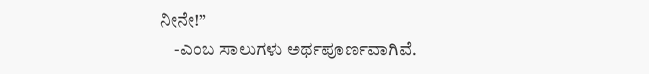ನೀನೇ!”
    -ಎಂಬ ಸಾಲುಗಳು ಅರ್ಥಪೂರ್ಣವಾಗಿವೆ.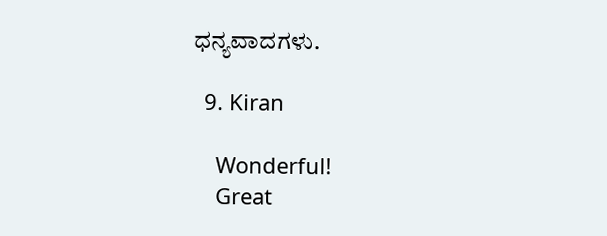ಧನ್ಯವಾದಗಳು.

  9. Kiran

    Wonderful!
    Great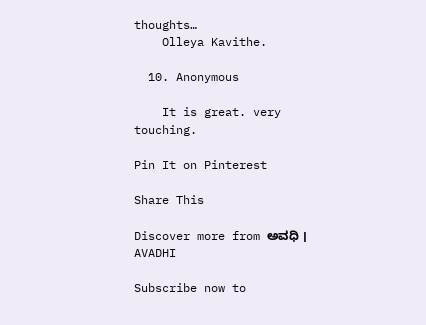thoughts…
    Olleya Kavithe.

  10. Anonymous

    It is great. very touching.

Pin It on Pinterest

Share This

Discover more from ಅವಧಿ । AVADHI

Subscribe now to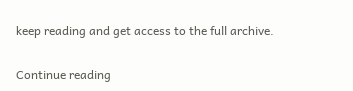keep reading and get access to the full archive.

Continue reading